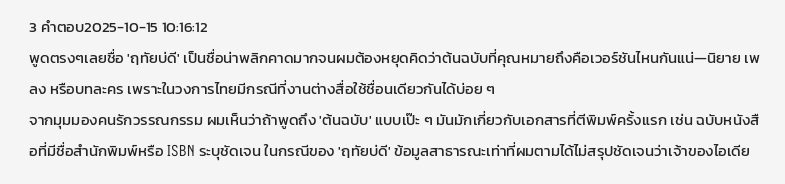3 คำตอบ2025-10-15 10:16:12
พูดตรงๆเลยชื่อ 'ฤทัยบ่ดี' เป็นชื่อน่าพลิกคาดมากจนผมต้องหยุดคิดว่าต้นฉบับที่คุณหมายถึงคือเวอร์ชันไหนกันแน่—นิยาย เพลง หรือบทละคร เพราะในวงการไทยมีกรณีที่งานต่างสื่อใช้ชื่อนเดียวกันได้บ่อย ๆ
จากมุมมองคนรักวรรณกรรม ผมเห็นว่าถ้าพูดถึง 'ต้นฉบับ' แบบเป๊ะ ๆ มันมักเกี่ยวกับเอกสารที่ตีพิมพ์ครั้งแรก เช่น ฉบับหนังสือที่มีชื่อสำนักพิมพ์หรือ ISBN ระบุชัดเจน ในกรณีของ 'ฤทัยบ่ดี' ข้อมูลสาธารณะเท่าที่ผมตามได้ไม่สรุปชัดเจนว่าเจ้าของไอเดีย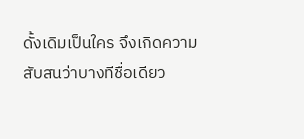ดั้งเดิมเป็นใคร จึงเกิดความสับสนว่าบางทีชื่อเดียว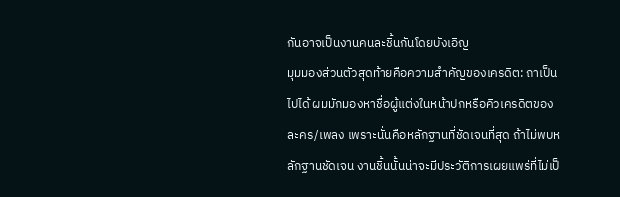กันอาจเป็นงานคนละชิ้นกันโดยบังเอิญ
มุมมองส่วนตัวสุดท้ายคือความสำคัญของเครดิต: ถาเป็นไปได้ ผมมักมองหาชื่อผู้แต่งในหน้าปกหรือคิวเครดิตของละคร/เพลง เพราะนั่นคือหลักฐานที่ชัดเจนที่สุด ถ้าไม่พบหลักฐานชัดเจน งานชิ้นนั้นน่าจะมีประวัติการเผยแพร่ที่ไม่เป็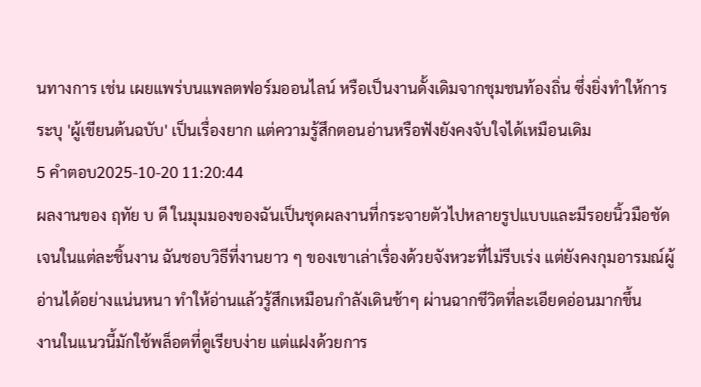นทางการ เช่น เผยแพร่บนแพลตฟอร์มออนไลน์ หรือเป็นงานดั้งเดิมจากชุมชนท้องถิ่น ซึ่งยิ่งทำให้การระบุ 'ผู้เขียนต้นฉบับ' เป็นเรื่องยาก แต่ความรู้สึกตอนอ่านหรือฟังยังคงจับใจได้เหมือนเดิม
5 คำตอบ2025-10-20 11:20:44
ผลงานของ ฤทัย บ ดี ในมุมมองของฉันเป็นชุดผลงานที่กระจายตัวไปหลายรูปแบบและมีรอยนิ้วมือชัดเจนในแต่ละชิ้นงาน ฉันชอบวิธีที่งานยาว ๆ ของเขาเล่าเรื่องด้วยจังหวะที่ไม่รีบเร่ง แต่ยังคงกุมอารมณ์ผู้อ่านได้อย่างแน่นหนา ทำให้อ่านแล้วรู้สึกเหมือนกำลังเดินช้าๆ ผ่านฉากชีวิตที่ละเอียดอ่อนมากขึ้น
งานในแนวนี้มักใช้พล็อตที่ดูเรียบง่าย แต่แฝงด้วยการ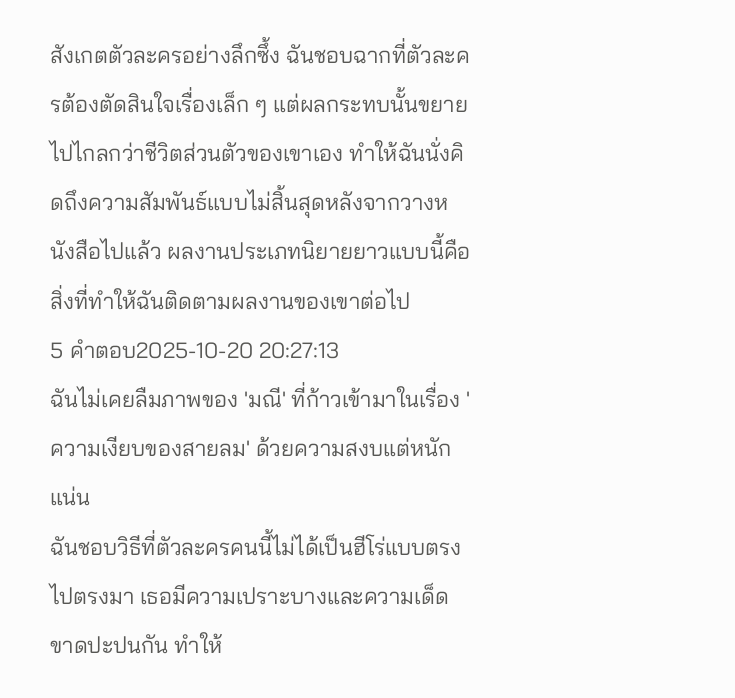สังเกตตัวละครอย่างลึกซึ้ง ฉันชอบฉากที่ตัวละครต้องตัดสินใจเรื่องเล็ก ๆ แต่ผลกระทบนั้นขยายไปไกลกว่าชีวิตส่วนตัวของเขาเอง ทำให้ฉันนั่งคิดถึงความสัมพันธ์แบบไม่สิ้นสุดหลังจากวางหนังสือไปแล้ว ผลงานประเภทนิยายยาวแบบนี้คือสิ่งที่ทำให้ฉันติดตามผลงานของเขาต่อไป
5 คำตอบ2025-10-20 20:27:13
ฉันไม่เคยลืมภาพของ 'มณี' ที่ก้าวเข้ามาในเรื่อง 'ความเงียบของสายลม' ด้วยความสงบแต่หนักแน่น
ฉันชอบวิธีที่ตัวละครคนนี้ไม่ได้เป็นฮีโร่แบบตรงไปตรงมา เธอมีความเปราะบางและความเด็ดขาดปะปนกัน ทำให้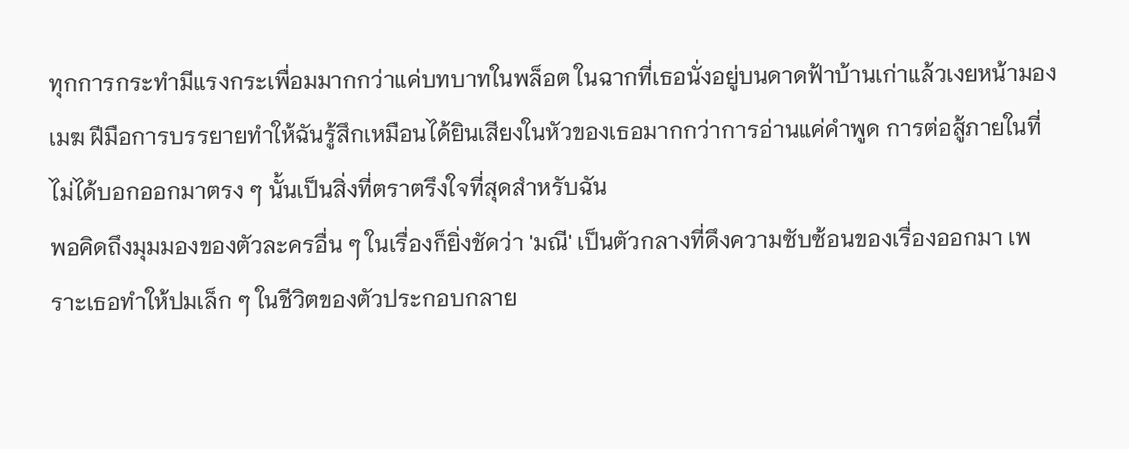ทุกการกระทำมีแรงกระเพื่อมมากกว่าแค่บทบาทในพล็อต ในฉากที่เธอนั่งอยู่บนดาดฟ้าบ้านเก่าแล้วเงยหน้ามองเมฆ ฝีมือการบรรยายทำให้ฉันรู้สึกเหมือนได้ยินเสียงในหัวของเธอมากกว่าการอ่านแค่คำพูด การต่อสู้ภายในที่ไม่ได้บอกออกมาตรง ๆ นั้นเป็นสิ่งที่ตราตรึงใจที่สุดสำหรับฉัน
พอคิดถึงมุมมองของตัวละครอื่น ๆ ในเรื่องก็ยิ่งชัดว่า 'มณี' เป็นตัวกลางที่ดึงความซับซ้อนของเรื่องออกมา เพราะเธอทำให้ปมเล็ก ๆ ในชีวิตของตัวประกอบกลาย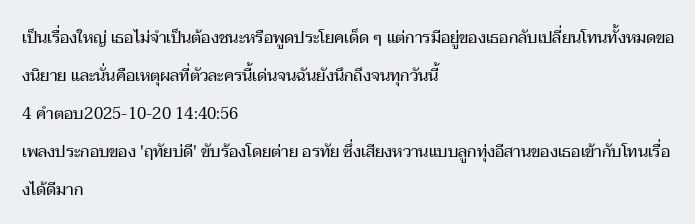เป็นเรื่องใหญ่ เธอไม่จำเป็นต้องชนะหรือพูดประโยคเด็ด ๆ แต่การมีอยู่ของเธอกลับเปลี่ยนโทนทั้งหมดของนิยาย และนั่นคือเหตุผลที่ตัวละครนี้เด่นจนฉันยังนึกถึงจนทุกวันนี้
4 คำตอบ2025-10-20 14:40:56
เพลงประกอบของ 'ฤทัยบ่ดี' ขับร้องโดยต่าย อรทัย ซึ่งเสียงหวานแบบลูกทุ่งอีสานของเธอเข้ากับโทนเรื่องได้ดีมาก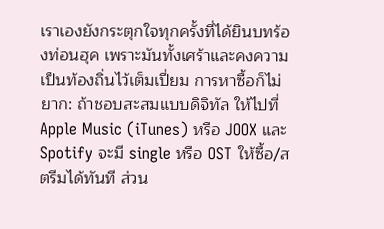เราเองยังกระตุกใจทุกครั้งที่ได้ยินบทร้องท่อนฮุค เพราะมันทั้งเศร้าและคงความเป็นท้องถิ่นไว้เต็มเปี่ยม การหาซื้อก็ไม่ยาก: ถ้าชอบสะสมแบบดิจิทัล ให้ไปที่ Apple Music (iTunes) หรือ JOOX และ Spotify จะมี single หรือ OST ให้ซื้อ/สตรีมได้ทันที ส่วน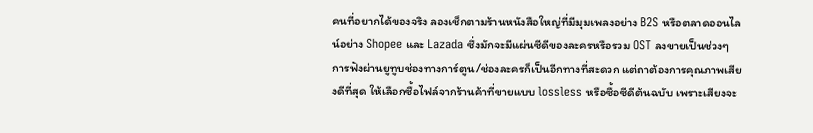คนที่อยากได้ของจริง ลองเช็กตามร้านหนังสือใหญ่ที่มีมุมเพลงอย่าง B2S หรือตลาดออนไลน์อย่าง Shopee และ Lazada ซึ่งมักจะมีแผ่นซีดีของละครหรือรวม OST ลงขายเป็นช่วงๆ
การฟังผ่านยูทูบช่องทางการ์ตูน/ช่องละครก็เป็นอีกทางที่สะดวก แต่ถาต้องการคุณภาพเสียงดีที่สุด ให้เลือกซื้อไฟล์จากร้านค้าที่ขายแบบ lossless หรือซื้อซีดีต้นฉบับ เพราะเสียงจะ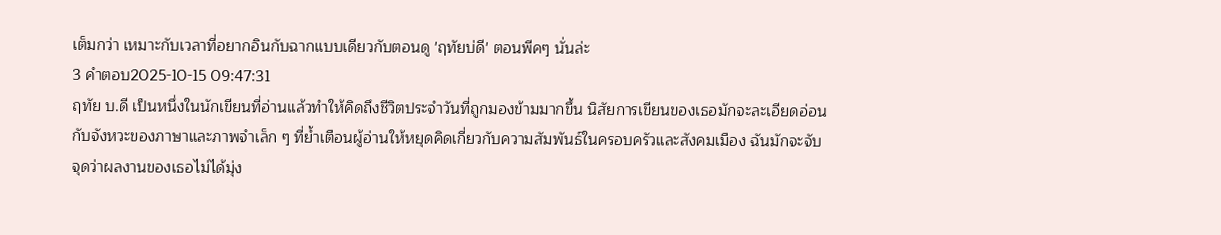เต็มกว่า เหมาะกับเวลาที่อยากอินกับฉากแบบเดียวกับตอนดู 'ฤทัยบ่ดี' ตอนพีคๆ นั่นล่ะ
3 คำตอบ2025-10-15 09:47:31
ฤทัย บ.ดี เป็นหนึ่งในนักเขียนที่อ่านแล้วทำให้คิดถึงชีวิตประจำวันที่ถูกมองข้ามมากขึ้น นิสัยการเขียนของเธอมักจะละเอียดอ่อนกับจังหวะของภาษาและภาพจำเล็ก ๆ ที่ย้ำเตือนผู้อ่านให้หยุดคิดเกี่ยวกับความสัมพันธ์ในครอบครัวและสังคมเมือง ฉันมักจะจับจุดว่าผลงานของเธอไม่ได้มุ่ง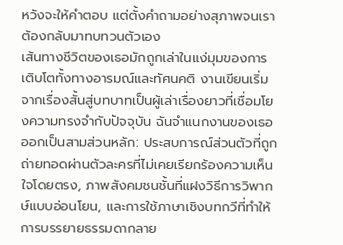หวังจะให้คำตอบ แต่ตั้งคำถามอย่างสุภาพจนเราต้องกลับมาทบทวนตัวเอง
เส้นทางชีวิตของเธอมักถูกเล่าในแง่มุมของการเติบโตทั้งทางอารมณ์และทัศนคติ งานเขียนเริ่มจากเรื่องสั้นสู่บทบาทเป็นผู้เล่าเรื่องยาวที่เชื่อมโยงความทรงจำกับปัจจุบัน ฉันจำแนกงานของเธอออกเป็นสามส่วนหลัก: ประสบการณ์ส่วนตัวที่ถูกถ่ายทอดผ่านตัวละครที่ไม่เคยเรียกร้องความเห็นใจโดยตรง, ภาพสังคมชนชั้นที่แฝงวิธีการวิพากษ์แบบอ่อนโยน, และการใช้ภาษาเชิงบทกวีที่ทำให้การบรรยายธรรมดากลาย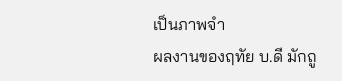เป็นภาพจำ
ผลงานของฤทัย บ.ดี มักถู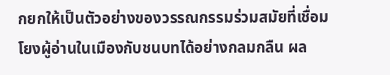กยกให้เป็นตัวอย่างของวรรณกรรมร่วมสมัยที่เชื่อมโยงผู้อ่านในเมืองกับชนบทได้อย่างกลมกลืน ผล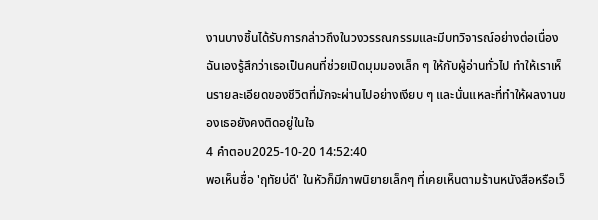งานบางชิ้นได้รับการกล่าวถึงในวงวรรณกรรมและมีบทวิจารณ์อย่างต่อเนื่อง ฉันเองรู้สึกว่าเธอเป็นคนที่ช่วยเปิดมุมมองเล็ก ๆ ให้กับผู้อ่านทั่วไป ทำให้เราเห็นรายละเอียดของชีวิตที่มักจะผ่านไปอย่างเงียบ ๆ และนั่นแหละที่ทำให้ผลงานของเธอยังคงติดอยู่ในใจ
4 คำตอบ2025-10-20 14:52:40
พอเห็นชื่อ 'ฤทัยบ่ดี' ในหัวก็มีภาพนิยายเล็กๆ ที่เคยเห็นตามร้านหนังสือหรือเว็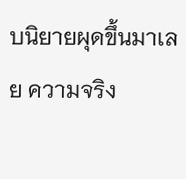บนิยายผุดขึ้นมาเลย ความจริง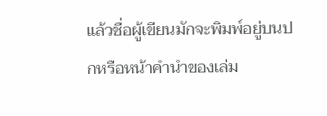แล้วชื่อผู้เขียนมักจะพิมพ์อยู่บนปกหรือหน้าคำนำของเล่ม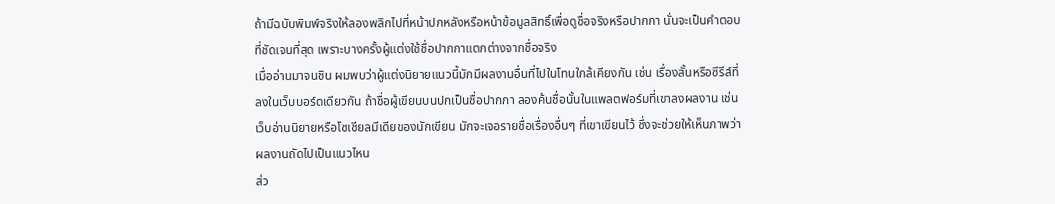ถ้ามีฉบับพิมพ์จริงให้ลองพลิกไปที่หน้าปกหลังหรือหน้าข้อมูลสิทธิ์เพื่อดูชื่อจริงหรือปากกา นั่นจะเป็นคำตอบที่ชัดเจนที่สุด เพราะบางครั้งผู้แต่งใช้ชื่อปากกาแตกต่างจากชื่อจริง
เมื่ออ่านมาจนชิน ผมพบว่าผู้แต่งนิยายแนวนี้มักมีผลงานอื่นที่ไปในโทนใกล้เคียงกัน เช่น เรื่องสั้นหรือซีรีส์ที่ลงในเว็บบอร์ดเดียวกัน ถ้าชื่อผู้เขียนบนปกเป็นชื่อปากกา ลองค้นชื่อนั้นในแพลตฟอร์มที่เขาลงผลงาน เช่นเว็บอ่านนิยายหรือโซเชียลมีเดียของนักเขียน มักจะเจอรายชื่อเรื่องอื่นๆ ที่เขาเขียนไว้ ซึ่งจะช่วยให้เห็นภาพว่าผลงานถัดไปเป็นแนวไหน
ส่ว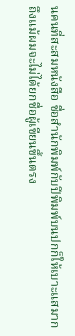นคนที่สะสมหนังสือ ชื่อสำนักพิมพ์กับปีพิมพ์บนปกก็ให้เบาะแสมาก ถึงแม้ผมจะไม่ได้ยกชื่อผู้เขียนขึ้นตรง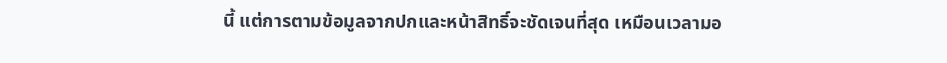นี้ แต่การตามข้อมูลจากปกและหน้าสิทธิ์จะชัดเจนที่สุด เหมือนเวลามอ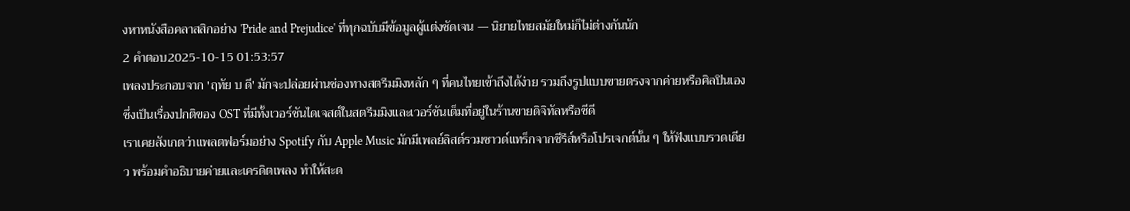งหาหนังสือคลาสสิกอย่าง 'Pride and Prejudice' ที่ทุกฉบับมีข้อมูลผู้แต่งชัดเจน — นิยายไทยสมัยใหม่ก็ไม่ต่างกันนัก
2 คำตอบ2025-10-15 01:53:57
เพลงประกอบจาก 'ฤทัย บ ดี' มักจะปล่อยผ่านช่องทางสตรีมมิงหลัก ๆ ที่คนไทยเข้าถึงได้ง่าย รวมถึงรูปแบบขายตรงจากค่ายหรือศิลปินเอง ซึ่งเป็นเรื่องปกติของ OST ที่มีทั้งเวอร์ชันไดเจสต์ในสตรีมมิงและเวอร์ชันเต็มที่อยู่ในร้านขายดิจิทัลหรือซีดี
เราเคยสังเกตว่าแพลตฟอร์มอย่าง Spotify กับ Apple Music มักมีเพลย์ลิสต์รวมซาวด์แทร็กจากซีรีส์หรือโปรเจกต์นั้น ๆ ให้ฟังแบบรวดเดียว พร้อมคำอธิบายค่ายและเครดิตเพลง ทำให้สะด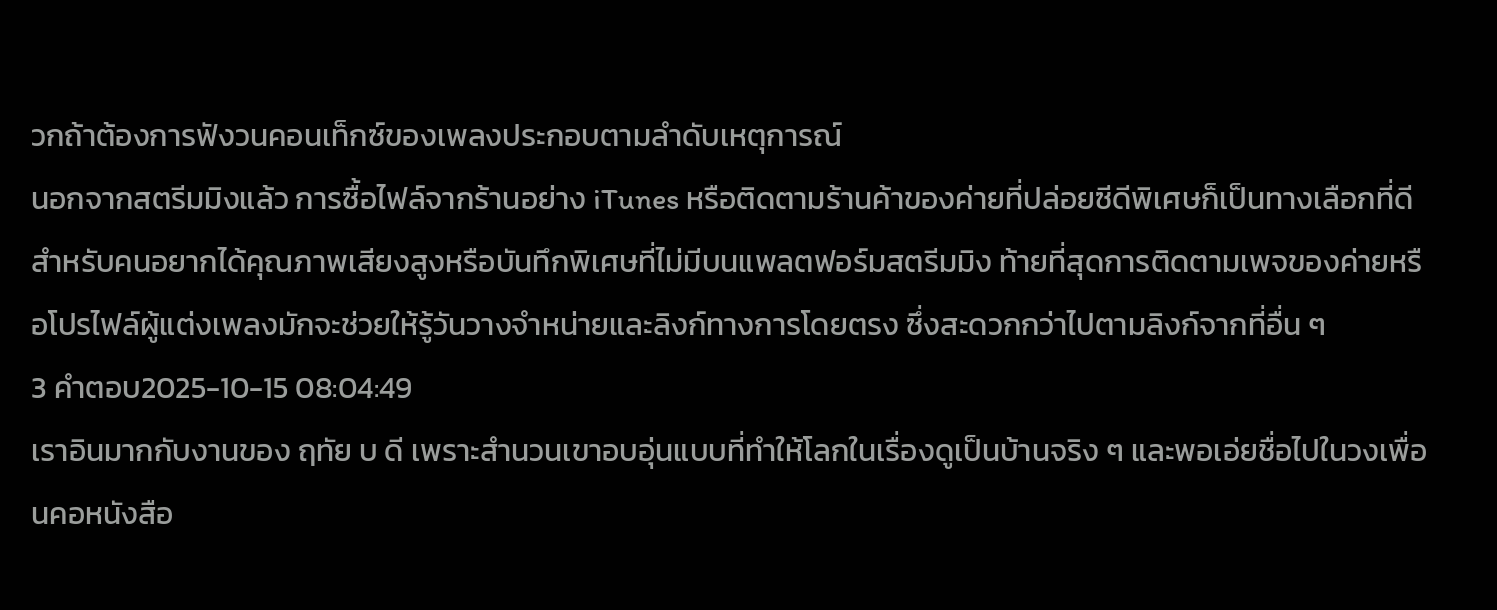วกถ้าต้องการฟังวนคอนเท็กซ์ของเพลงประกอบตามลำดับเหตุการณ์
นอกจากสตรีมมิงแล้ว การซื้อไฟล์จากร้านอย่าง iTunes หรือติดตามร้านค้าของค่ายที่ปล่อยซีดีพิเศษก็เป็นทางเลือกที่ดีสำหรับคนอยากได้คุณภาพเสียงสูงหรือบันทึกพิเศษที่ไม่มีบนแพลตฟอร์มสตรีมมิง ท้ายที่สุดการติดตามเพจของค่ายหรือโปรไฟล์ผู้แต่งเพลงมักจะช่วยให้รู้วันวางจำหน่ายและลิงก์ทางการโดยตรง ซึ่งสะดวกกว่าไปตามลิงก์จากที่อื่น ๆ
3 คำตอบ2025-10-15 08:04:49
เราอินมากกับงานของ ฤทัย บ ดี เพราะสำนวนเขาอบอุ่นแบบที่ทำให้โลกในเรื่องดูเป็นบ้านจริง ๆ และพอเอ่ยชื่อไปในวงเพื่อนคอหนังสือ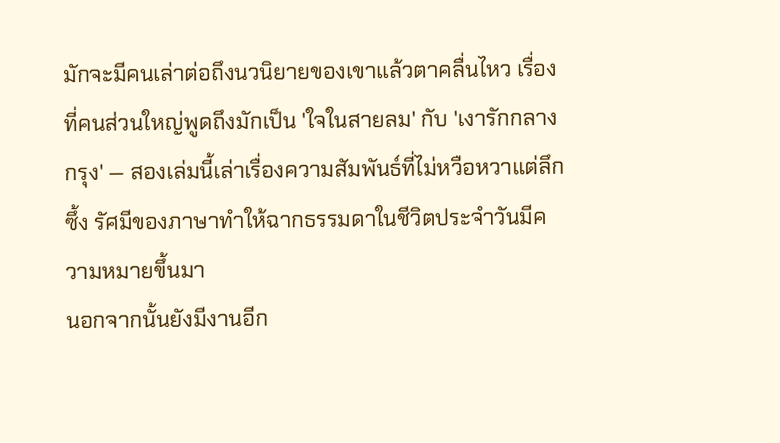มักจะมีคนเล่าต่อถึงนวนิยายของเขาแล้วตาคลื่นไหว เรื่องที่คนส่วนใหญ่พูดถึงมักเป็น 'ใจในสายลม' กับ 'เงารักกลางกรุง' — สองเล่มนี้เล่าเรื่องความสัมพันธ์ที่ไม่หวือหวาแต่ลึกซึ้ง รัศมีของภาษาทำให้ฉากธรรมดาในชีวิตประจำวันมีความหมายขึ้นมา
นอกจากนั้นยังมีงานอีก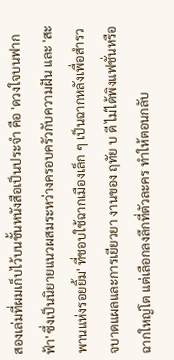สองเล่มที่ผมเก็บไว้บนชั้นหนังสือเป็นประจำ คือ 'ดวงใจบนฟากฟ้า' ซึ่งเป็นนิยายแนวผสมระหว่างครอบครัวกับความฝัน และ 'สะพานแห่งรอยยิ้ม' ที่ชอบใช้ฉากเมืองเล็ก ๆ เป็นฉากหลังเพื่อสำรวจบาดแผลและการเยียวยา งานของ ฤทัย บ ดี ไม่ได้พิงแฟชั่นหรือฉากใหญ่โต แต่เลือกลงลึกที่ตัวละคร ทำให้ตอนกลับ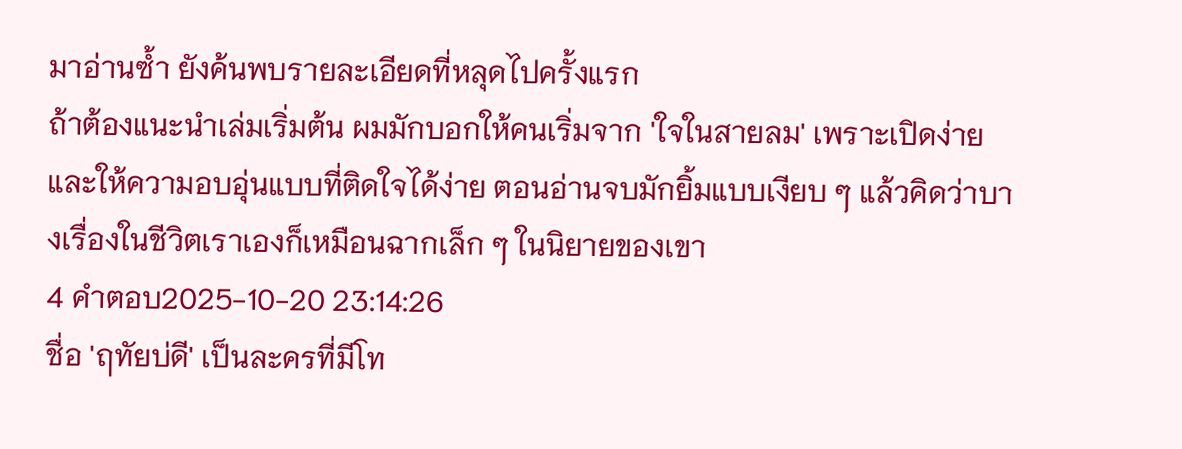มาอ่านซ้ำ ยังค้นพบรายละเอียดที่หลุดไปครั้งแรก
ถ้าต้องแนะนำเล่มเริ่มต้น ผมมักบอกให้คนเริ่มจาก 'ใจในสายลม' เพราะเปิดง่ายและให้ความอบอุ่นแบบที่ติดใจได้ง่าย ตอนอ่านจบมักยิ้มแบบเงียบ ๆ แล้วคิดว่าบางเรื่องในชีวิตเราเองก็เหมือนฉากเล็ก ๆ ในนิยายของเขา
4 คำตอบ2025-10-20 23:14:26
ชื่อ 'ฤทัยบ่ดี' เป็นละครที่มีโท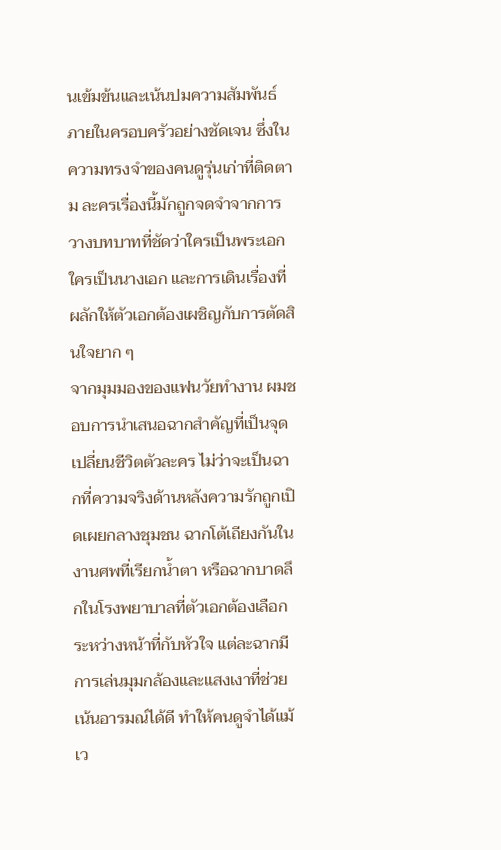นเข้มข้นและเน้นปมความสัมพันธ์ภายในครอบครัวอย่างชัดเจน ซึ่งในความทรงจำของคนดูรุ่นเก่าที่ติดตาม ละครเรื่องนี้มักถูกจดจำจากการวางบทบาทที่ชัดว่าใครเป็นพระเอก ใครเป็นนางเอก และการเดินเรื่องที่ผลักให้ตัวเอกต้องเผชิญกับการตัดสินใจยาก ๆ
จากมุมมองของแฟนวัยทำงาน ผมชอบการนำเสนอฉากสำคัญที่เป็นจุดเปลี่ยนชีวิตตัวละคร ไม่ว่าจะเป็นฉากที่ความจริงด้านหลังความรักถูกเปิดเผยกลางชุมชน ฉากโต้เถียงกันในงานศพที่เรียกน้ำตา หรือฉากบาดลึกในโรงพยาบาลที่ตัวเอกต้องเลือกระหว่างหน้าที่กับหัวใจ แต่ละฉากมีการเล่นมุมกล้องและแสงเงาที่ช่วยเน้นอารมณ์ได้ดี ทำให้คนดูจำได้แม้เว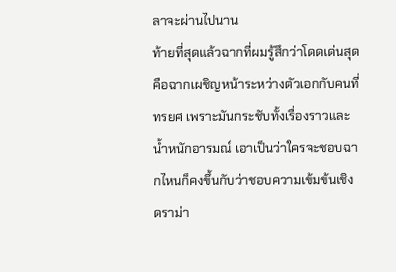ลาจะผ่านไปนาน
ท้ายที่สุดแล้วฉากที่ผมรู้สึกว่าโดดเด่นสุดคือฉากเผชิญหน้าระหว่างตัวเอกกับคนที่ทรยศ เพราะมันกระชับทั้งเรื่องราวและน้ำหนักอารมณ์ เอาเป็นว่าใครจะชอบฉากไหนก็คงขึ้นกับว่าชอบความเข้มข้นเชิงดราม่า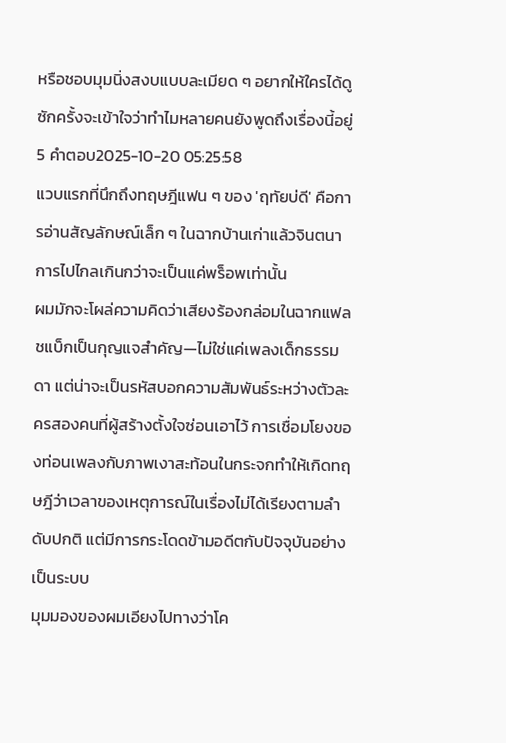หรือชอบมุมนิ่งสงบแบบละเมียด ๆ อยากให้ใครได้ดูซักครั้งจะเข้าใจว่าทำไมหลายคนยังพูดถึงเรื่องนี้อยู่
5 คำตอบ2025-10-20 05:25:58
แวบแรกที่นึกถึงทฤษฎีแฟน ๆ ของ 'ฤทัยบ่ดี' คือการอ่านสัญลักษณ์เล็ก ๆ ในฉากบ้านเก่าแล้วจินตนาการไปไกลเกินกว่าจะเป็นแค่พร็อพเท่านั้น
ผมมักจะโผล่ความคิดว่าเสียงร้องกล่อมในฉากแฟลชแบ็กเป็นกุญแจสำคัญ—ไม่ใช่แค่เพลงเด็กธรรมดา แต่น่าจะเป็นรหัสบอกความสัมพันธ์ระหว่างตัวละครสองคนที่ผู้สร้างตั้งใจซ่อนเอาไว้ การเชื่อมโยงของท่อนเพลงกับภาพเงาสะท้อนในกระจกทำให้เกิดทฤษฎีว่าเวลาของเหตุการณ์ในเรื่องไม่ได้เรียงตามลำดับปกติ แต่มีการกระโดดข้ามอดีตกับปัจจุบันอย่างเป็นระบบ
มุมมองของผมเอียงไปทางว่าโค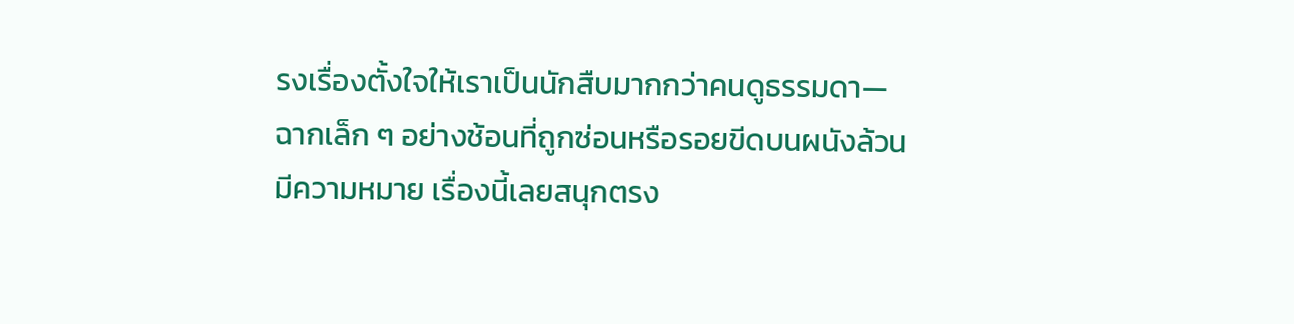รงเรื่องตั้งใจให้เราเป็นนักสืบมากกว่าคนดูธรรมดา—ฉากเล็ก ๆ อย่างช้อนที่ถูกซ่อนหรือรอยขีดบนผนังล้วนมีความหมาย เรื่องนี้เลยสนุกตรง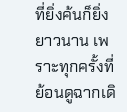ที่ยิ่งค้นก็ยิ่งยาวนาน เพราะทุกครั้งที่ย้อนดูฉากเดิ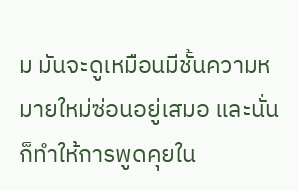ม มันจะดูเหมือนมีชั้นความหมายใหม่ซ่อนอยู่เสมอ และนั่นก็ทำให้การพูดคุยใน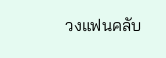วงแฟนคลับ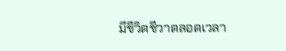มีชีวิตชีวาตลอดเวลา